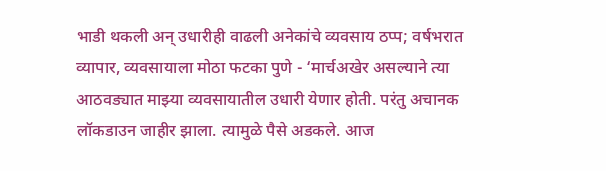भाडी थकली अन् उधारीही वाढली अनेकांचे व्यवसाय ठप्प; वर्षभरात व्यापार, व्यवसायाला मोठा फटका पुणे - ‘मार्चअखेर असल्याने त्या आठवड्यात माझ्या व्यवसायातील उधारी येणार होती. परंतु अचानक लॉकडाउन जाहीर झाला. त्यामुळे पैसे अडकले. आज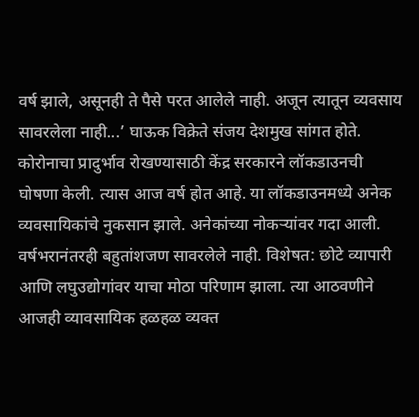वर्ष झाले, असूनही ते पैसे परत आलेले नाही. अजून त्यातून व्यवसाय सावरलेला नाही...’ घाऊक विक्रेते संजय देशमुख सांगत होते. कोरोनाचा प्रादुर्भाव रोखण्यासाठी केंद्र सरकारने लॉकडाउनची घोषणा केली. त्यास आज वर्ष होत आहे. या लॉकडाउनमध्ये अनेक व्यवसायिकांचे नुकसान झाले. अनेकांच्या नोकऱ्यांवर गदा आली. वर्षभरानंतरही बहुतांशजण सावरलेले नाही. विशेषत: छोटे व्यापारी आणि लघुउद्योगांवर याचा मोठा परिणाम झाला. त्या आठवणीने आजही व्यावसायिक हळहळ व्यक्त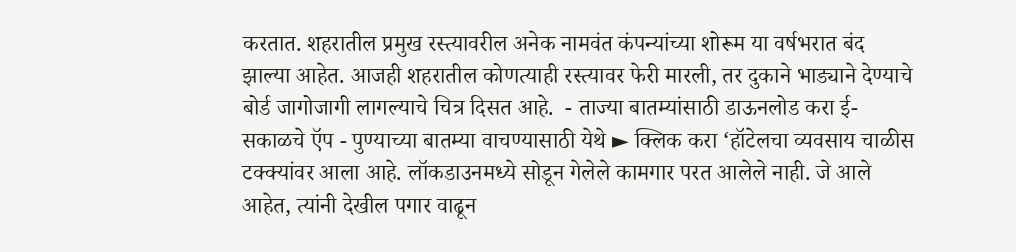करतात. शहरातील प्रमुख रस्त्यावरील अनेक नामवंत कंपन्यांच्या शोरूम या वर्षभरात बंद झाल्या आहेत. आजही शहरातील कोणत्याही रस्त्यावर फेरी मारली, तर दुकाने भाड्याने देण्याचे बोर्ड जागोजागी लागल्याचे चित्र दिसत आहे.  - ताज्या बातम्यांसाठी डाऊनलोड करा ई-सकाळचे ऍप - पुण्याच्या बातम्या वाचण्यासाठी येथे ► क्लिक करा ‘हॉटेलचा व्यवसाय चाळीस टक्क्यांवर आला आहे. लॉकडाउनमध्ये सोडून गेलेले कामगार परत आलेले नाही. जे आले आहेत, त्यांनी देखील पगार वाढून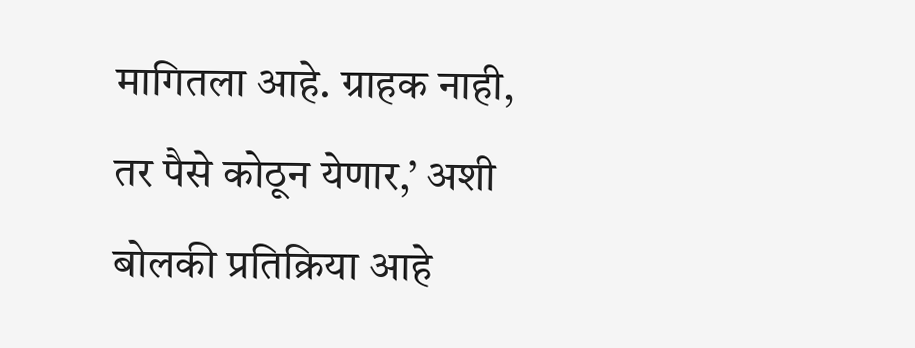मागितला आहे. ग्राहक नाही, तर पैसे कोठून येणार,’ अशी बोलकी प्रतिक्रिया आहे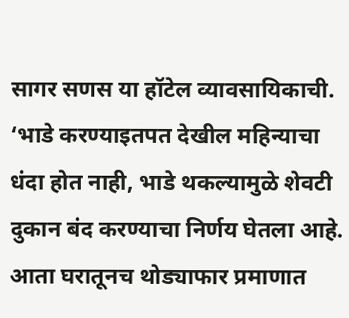सागर सणस या हॉटेल व्यावसायिकाची.  ‘भाडे करण्याइतपत देखील महिन्याचा धंदा होत नाही, भाडे थकल्यामुळे शेवटी दुकान बंद करण्याचा निर्णय घेतला आहे. आता घरातूनच थोड्याफार प्रमाणात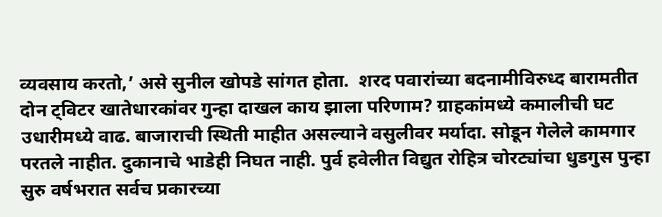व्यवसाय करतो,’ असे सुनील खोपडे सांगत होता.  शरद पवारांच्या बदनामीविरुध्द बारामतीत दोन ट्विटर खातेधारकांवर गुन्हा दाखल काय झाला परिणाम? ग्राहकांमध्ये कमालीची घट  उधारीमध्ये वाढ. बाजाराची स्थिती माहीत असल्याने वसुलीवर मर्यादा. सोडून गेलेले कामगार परतले नाहीत. दुकानाचे भाडेही निघत नाही. पुर्व हवेलीत विद्युत रोहित्र चोरट्यांचा धुडगुस पुन्हा सुरु वर्षभरात सर्वच प्रकारच्या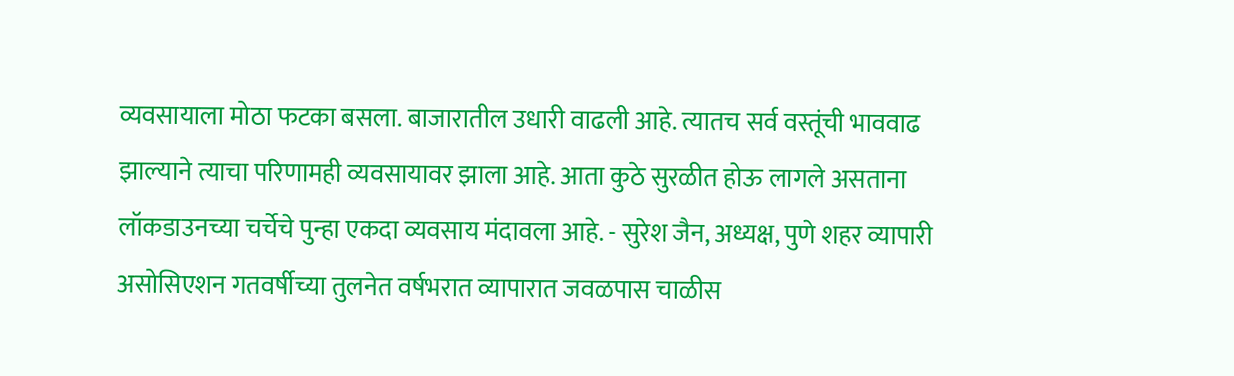व्यवसायाला मोठा फटका बसला. बाजारातील उधारी वाढली आहे. त्यातच सर्व वस्तूंची भाववाढ झाल्याने त्याचा परिणामही व्यवसायावर झाला आहे. आता कुठे सुरळीत होऊ लागले असताना लॉकडाउनच्या चर्चेचे पुन्हा एकदा व्यवसाय मंदावला आहे. - सुरेश जैन, अध्यक्ष, पुणे शहर व्यापारी असोसिएशन गतवर्षीच्या तुलनेत वर्षभरात व्यापारात जवळपास चाळीस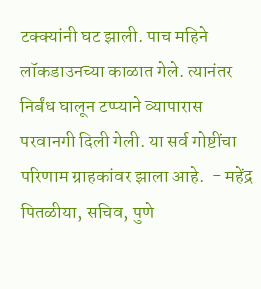टक्क्यांनी घट झाली. पाच महिने लॉकडाउनच्या काळात गेले. त्यानंतर निर्बंध घालून टप्प्याने व्यापारास परवानगी दिली गेली. या सर्व गोष्टींचा परिणाम ग्राहकांवर झाला आहे.  - महेंद्र पितळीया, सचिव, पुणे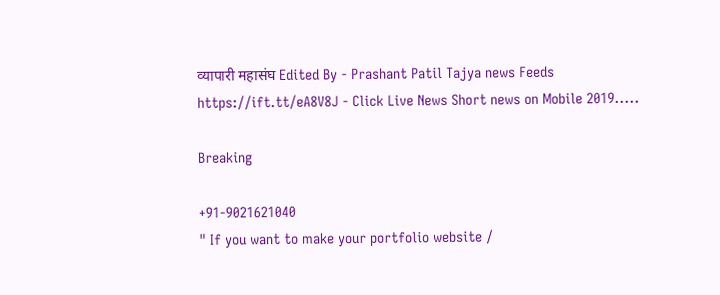व्यापारी महासंघ Edited By - Prashant Patil Tajya news Feeds https://ift.tt/eA8V8J - Click Live News Short news on Mobile 2019.....

Breaking

+91-9021621040
" If you want to make your portfolio website /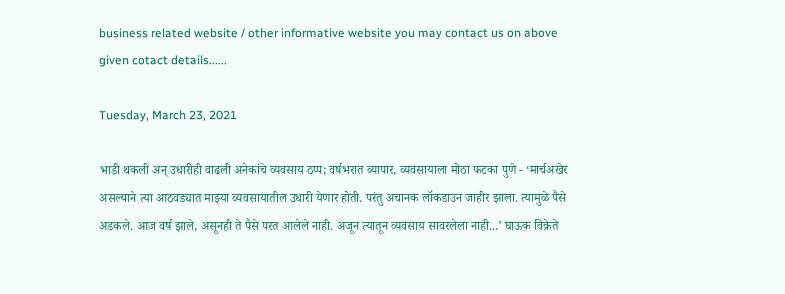business related website / other informative website you may contact us on above given cotact details......

Tuesday, March 23, 2021

भाडी थकली अन् उधारीही वाढली अनेकांचे व्यवसाय ठप्प; वर्षभरात व्यापार, व्यवसायाला मोठा फटका पुणे - ‘मार्चअखेर असल्याने त्या आठवड्यात माझ्या व्यवसायातील उधारी येणार होती. परंतु अचानक लॉकडाउन जाहीर झाला. त्यामुळे पैसे अडकले. आज वर्ष झाले, असूनही ते पैसे परत आलेले नाही. अजून त्यातून व्यवसाय सावरलेला नाही...’ घाऊक विक्रेते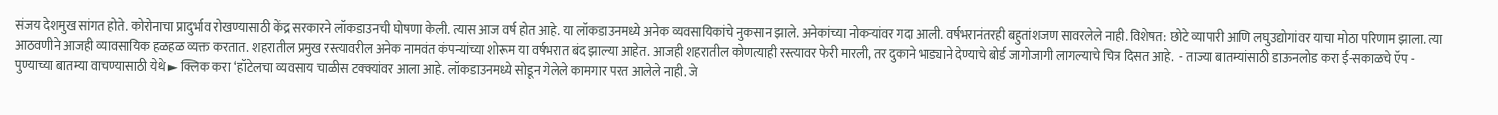संजय देशमुख सांगत होते. कोरोनाचा प्रादुर्भाव रोखण्यासाठी केंद्र सरकारने लॉकडाउनची घोषणा केली. त्यास आज वर्ष होत आहे. या लॉकडाउनमध्ये अनेक व्यवसायिकांचे नुकसान झाले. अनेकांच्या नोकऱ्यांवर गदा आली. वर्षभरानंतरही बहुतांशजण सावरलेले नाही. विशेषत: छोटे व्यापारी आणि लघुउद्योगांवर याचा मोठा परिणाम झाला. त्या आठवणीने आजही व्यावसायिक हळहळ व्यक्त करतात. शहरातील प्रमुख रस्त्यावरील अनेक नामवंत कंपन्यांच्या शोरूम या वर्षभरात बंद झाल्या आहेत. आजही शहरातील कोणत्याही रस्त्यावर फेरी मारली, तर दुकाने भाड्याने देण्याचे बोर्ड जागोजागी लागल्याचे चित्र दिसत आहे.  - ताज्या बातम्यांसाठी डाऊनलोड करा ई-सकाळचे ऍप - पुण्याच्या बातम्या वाचण्यासाठी येथे ► क्लिक करा ‘हॉटेलचा व्यवसाय चाळीस टक्क्यांवर आला आहे. लॉकडाउनमध्ये सोडून गेलेले कामगार परत आलेले नाही. जे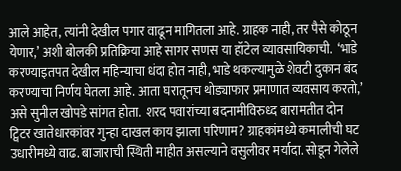आले आहेत, त्यांनी देखील पगार वाढून मागितला आहे. ग्राहक नाही, तर पैसे कोठून येणार,’ अशी बोलकी प्रतिक्रिया आहे सागर सणस या हॉटेल व्यावसायिकाची.  ‘भाडे करण्याइतपत देखील महिन्याचा धंदा होत नाही, भाडे थकल्यामुळे शेवटी दुकान बंद करण्याचा निर्णय घेतला आहे. आता घरातूनच थोड्याफार प्रमाणात व्यवसाय करतो,’ असे सुनील खोपडे सांगत होता.  शरद पवारांच्या बदनामीविरुध्द बारामतीत दोन ट्विटर खातेधारकांवर गुन्हा दाखल काय झाला परिणाम? ग्राहकांमध्ये कमालीची घट  उधारीमध्ये वाढ. बाजाराची स्थिती माहीत असल्याने वसुलीवर मर्यादा. सोडून गेलेले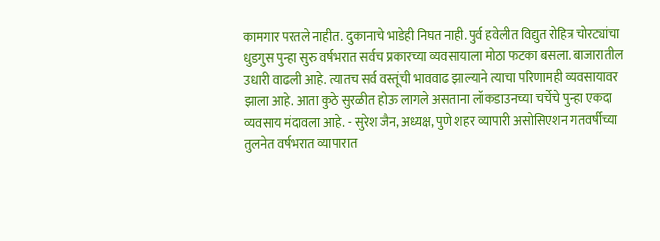कामगार परतले नाहीत. दुकानाचे भाडेही निघत नाही. पुर्व हवेलीत विद्युत रोहित्र चोरट्यांचा धुडगुस पुन्हा सुरु वर्षभरात सर्वच प्रकारच्या व्यवसायाला मोठा फटका बसला. बाजारातील उधारी वाढली आहे. त्यातच सर्व वस्तूंची भाववाढ झाल्याने त्याचा परिणामही व्यवसायावर झाला आहे. आता कुठे सुरळीत होऊ लागले असताना लॉकडाउनच्या चर्चेचे पुन्हा एकदा व्यवसाय मंदावला आहे. - सुरेश जैन, अध्यक्ष, पुणे शहर व्यापारी असोसिएशन गतवर्षीच्या तुलनेत वर्षभरात व्यापारात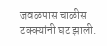जवळपास चाळीस टक्क्यांनी घट झाली.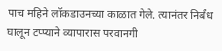पाच महिने लॉकडाउनच्या काळात गेले. त्यानंतर निर्बंध घालून टप्प्याने व्यापारास परवानगी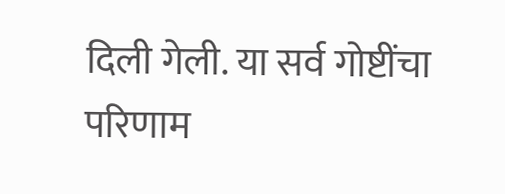दिली गेली. या सर्व गोष्टींचा परिणाम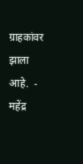ग्राहकांवर झाला आहे.  - महेंद्र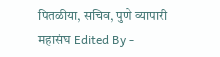पितळीया, सचिव, पुणे व्यापारी महासंघ Edited By -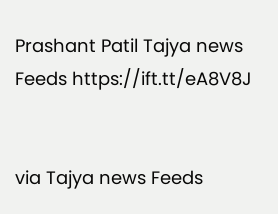Prashant Patil Tajya news Feeds https://ift.tt/eA8V8J


via Tajya news Feeds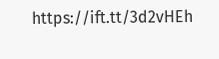https://ift.tt/3d2vHEh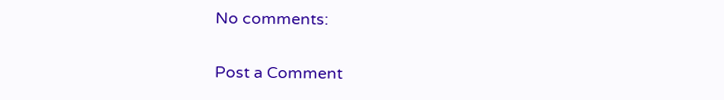No comments:

Post a Comment